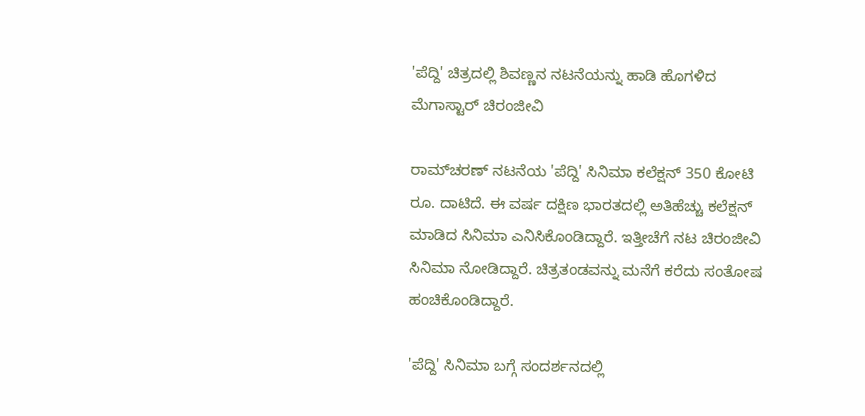'ಪೆದ್ದಿ' ಚಿತ್ರದಲ್ಲಿ ಶಿವಣ್ಣನ ನಟನೆಯನ್ನು ಹಾಡಿ ಹೊಗಳಿದ ಮೆಗಾಸ್ಟಾರ್ ಚಿರಂಜೀವಿ

ರಾಮ್‌ಚರಣ್ ನಟನೆಯ 'ಪೆದ್ದಿ' ಸಿನಿಮಾ ಕಲೆಕ್ಷನ್ 350 ಕೋಟಿ ರೂ. ದಾಟಿದೆ. ಈ ವರ್ಷ ದಕ್ಷಿಣ ಭಾರತದಲ್ಲಿ ಅತಿಹೆಚ್ಚು ಕಲೆಕ್ಷನ್ ಮಾಡಿದ ಸಿನಿಮಾ ಎನಿಸಿಕೊಂಡಿದ್ದಾರೆ. ಇತ್ತೀಚೆಗೆ ನಟ ಚಿರಂಜೀವಿ ಸಿನಿಮಾ ನೋಡಿದ್ದಾರೆ. ಚಿತ್ರತಂಡವನ್ನು ಮನೆಗೆ ಕರೆದು ಸಂತೋಷ ಹಂಚಿಕೊಂಡಿದ್ದಾರೆ.

'ಪೆದ್ದಿ' ಸಿನಿಮಾ ಬಗ್ಗೆ ಸಂದರ್ಶನದಲ್ಲಿ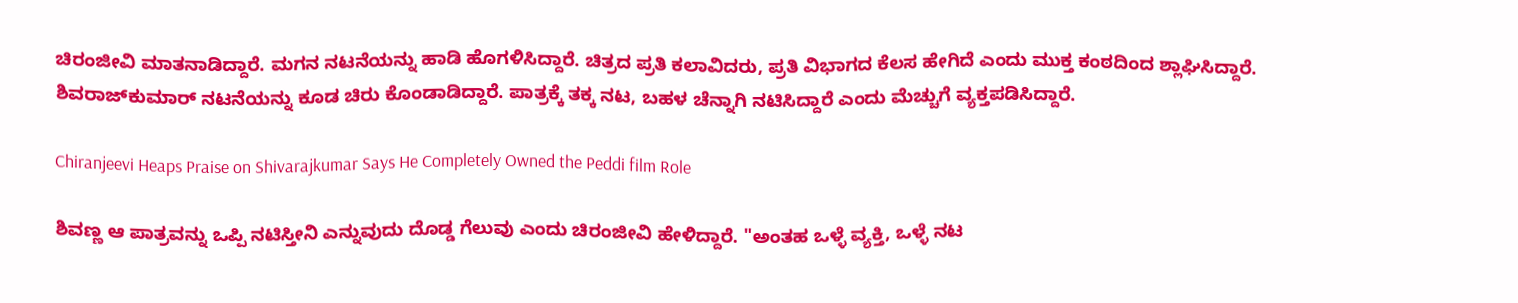ಚಿರಂಜೀವಿ ಮಾತನಾಡಿದ್ದಾರೆ. ಮಗನ ನಟನೆಯನ್ನು ಹಾಡಿ ಹೊಗಳಿಸಿದ್ದಾರೆ. ಚಿತ್ರದ ಪ್ರತಿ ಕಲಾವಿದರು, ಪ್ರತಿ ವಿಭಾಗದ ಕೆಲಸ ಹೇಗಿದೆ ಎಂದು ಮುಕ್ತ ಕಂಠದಿಂದ ಶ್ಲಾಘಿಸಿದ್ದಾರೆ. ಶಿವರಾಜ್‌ಕುಮಾರ್ ನಟನೆಯನ್ನು ಕೂಡ ಚಿರು ಕೊಂಡಾಡಿದ್ದಾರೆ. ಪಾತ್ರಕ್ಕೆ ತಕ್ಕ ನಟ, ಬಹಳ ಚೆನ್ನಾಗಿ ನಟಿಸಿದ್ದಾರೆ ಎಂದು ಮೆಚ್ಚುಗೆ ವ್ಯಕ್ತಪಡಿಸಿದ್ದಾರೆ.

Chiranjeevi Heaps Praise on Shivarajkumar Says He Completely Owned the Peddi film Role

ಶಿವಣ್ಣ ಆ ಪಾತ್ರವನ್ನು ಒಪ್ಪಿ ನಟಿಸ್ತೀನಿ ಎನ್ನುವುದು ದೊಡ್ಡ ಗೆಲುವು ಎಂದು ಚಿರಂಜೀವಿ ಹೇಳಿದ್ದಾರೆ. "ಅಂತಹ ಒಳ್ಳೆ ವ್ಯಕ್ತಿ, ಒಳ್ಳೆ ನಟ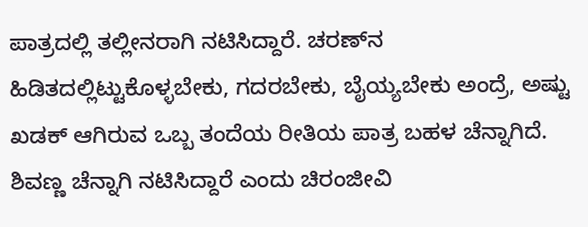ಪಾತ್ರದಲ್ಲಿ ತಲ್ಲೀನರಾಗಿ ನಟಿಸಿದ್ದಾರೆ. ಚರಣ್‌ನ ಹಿಡಿತದಲ್ಲಿಟ್ಟುಕೊಳ್ಳಬೇಕು, ಗದರಬೇಕು, ಬೈಯ್ಯಬೇಕು ಅಂದ್ರೆ, ಅಷ್ಟು ಖಡಕ್ ಆಗಿರುವ ಒಬ್ಬ ತಂದೆಯ ರೀತಿಯ ಪಾತ್ರ ಬಹಳ ಚೆನ್ನಾಗಿದೆ. ಶಿವಣ್ಣ ಚೆನ್ನಾಗಿ ನಟಿಸಿದ್ದಾರೆ ಎಂದು ಚಿರಂಜೀವಿ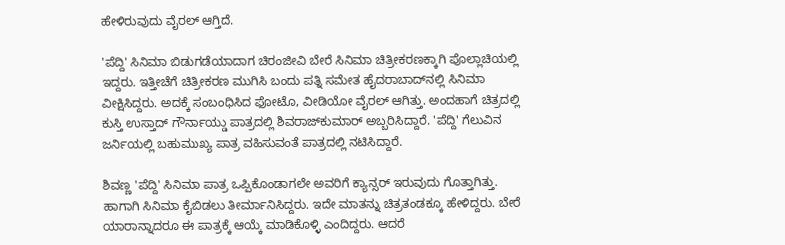ಹೇಳಿರುವುದು ವೈರಲ್ ಆಗ್ತಿದೆ.

'ಪೆದ್ದಿ' ಸಿನಿಮಾ ಬಿಡುಗಡೆಯಾದಾಗ ಚಿರಂಜೀವಿ ಬೇರೆ ಸಿನಿಮಾ ಚಿತ್ರೀಕರಣಕ್ಕಾಗಿ ಪೊಲ್ಲಾಚಿಯಲ್ಲಿ ಇದ್ದರು. ಇತ್ತೀಚೆಗೆ ಚಿತ್ರೀಕರಣ ಮುಗಿಸಿ ಬಂದು ಪತ್ನಿ ಸಮೇತ ಹೈದರಾಬಾದ್‌ನಲ್ಲಿ ಸಿನಿಮಾ ವೀಕ್ಷಿಸಿದ್ದರು. ಅದಕ್ಕೆ ಸಂಬಂಧಿಸಿದ ಫೋಟೊ, ವೀಡಿಯೋ ವೈರಲ್ ಆಗಿತ್ತು. ಅಂದಹಾಗೆ ಚಿತ್ರದಲ್ಲಿ ಕುಸ್ತಿ ಉಸ್ತಾದ್ ಗೌರ್ನಾಯ್ಡು ಪಾತ್ರದಲ್ಲಿ ಶಿವರಾಜ್‌ಕುಮಾರ್ ಅಬ್ಬರಿಸಿದ್ದಾರೆ. 'ಪೆದ್ದಿ' ಗೆಲುವಿನ ಜರ್ನಿಯಲ್ಲಿ ಬಹುಮುಖ್ಯ ಪಾತ್ರ ವಹಿಸುವಂತೆ ಪಾತ್ರದಲ್ಲಿ ನಟಿಸಿದ್ದಾರೆ.

ಶಿವಣ್ಣ 'ಪೆದ್ದಿ' ಸಿನಿಮಾ ಪಾತ್ರ ಒಪ್ಪಿಕೊಂಡಾಗಲೇ ಅವರಿಗೆ ಕ್ಯಾನ್ಸರ್ ಇರುವುದು ಗೊತ್ತಾಗಿತ್ತು. ಹಾಗಾಗಿ ಸಿನಿಮಾ ಕೈಬಿಡಲು ತೀರ್ಮಾನಿಸಿದ್ದರು. ಇದೇ ಮಾತನ್ನು ಚಿತ್ರತಂಡಕ್ಕೂ ಹೇಳಿದ್ದರು. ಬೇರೆ ಯಾರಾನ್ನಾದರೂ ಈ ಪಾತ್ರಕ್ಕೆ ಆಯ್ಕೆ ಮಾಡಿಕೊಳ್ಳಿ ಎಂದಿದ್ದರು. ಆದರೆ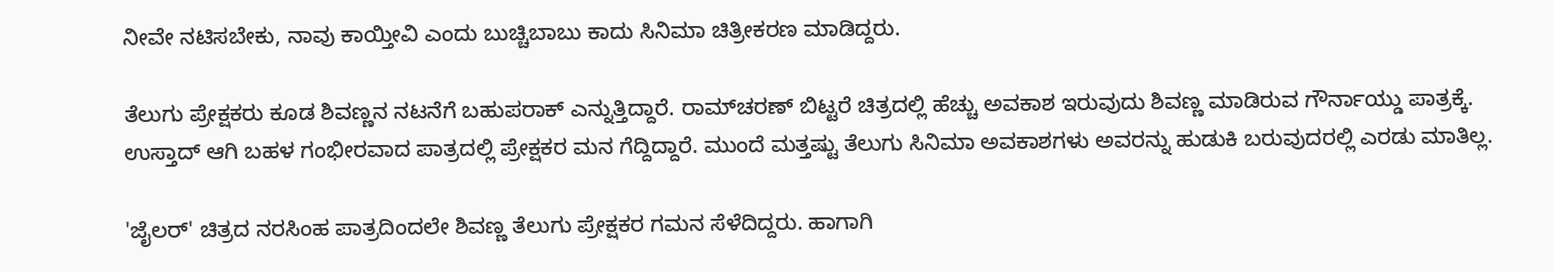ನೀವೇ ನಟಿಸಬೇಕು, ನಾವು ಕಾಯ್ತೀವಿ ಎಂದು ಬುಚ್ಚಿಬಾಬು ಕಾದು ಸಿನಿಮಾ ಚಿತ್ರೀಕರಣ ಮಾಡಿದ್ದರು.

ತೆಲುಗು ಪ್ರೇಕ್ಷಕರು ಕೂಡ ಶಿವಣ್ಣನ ನಟನೆಗೆ ಬಹುಪರಾಕ್ ಎನ್ನುತ್ತಿದ್ದಾರೆ. ರಾಮ್‌ಚರಣ್ ಬಿಟ್ಟರೆ ಚಿತ್ರದಲ್ಲಿ ಹೆಚ್ಚು ಅವಕಾಶ ಇರುವುದು ಶಿವಣ್ಣ ಮಾಡಿರುವ ಗೌರ್ನಾಯ್ಡು ಪಾತ್ರಕ್ಕೆ. ಉಸ್ತಾದ್ ಆಗಿ ಬಹಳ ಗಂಭೀರವಾದ ಪಾತ್ರದಲ್ಲಿ ಪ್ರೇಕ್ಷಕರ ಮನ ಗೆದ್ದಿದ್ದಾರೆ. ಮುಂದೆ ಮತ್ತಷ್ಟು ತೆಲುಗು ಸಿನಿಮಾ ಅವಕಾಶಗಳು ಅವರನ್ನು ಹುಡುಕಿ ಬರುವುದರಲ್ಲಿ ಎರಡು ಮಾತಿಲ್ಲ.

'ಜೈಲರ್' ಚಿತ್ರದ ನರಸಿಂಹ ಪಾತ್ರದಿಂದಲೇ ಶಿವಣ್ಣ ತೆಲುಗು ಪ್ರೇಕ್ಷಕರ ಗಮನ ಸೆಳೆದಿದ್ದರು. ಹಾಗಾಗಿ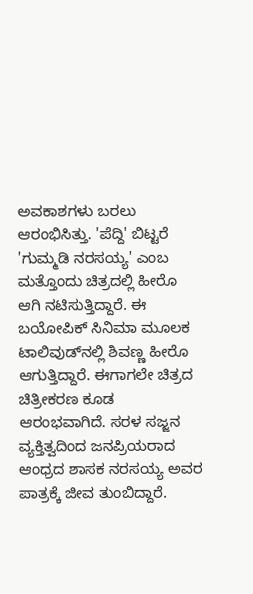ಅವಕಾಶಗಳು ಬರಲು ಆರಂಭಿಸಿತ್ತು. 'ಪೆದ್ದಿ' ಬಿಟ್ಟರೆ 'ಗುಮ್ಮಡಿ ನರಸಯ್ಯ' ಎಂಬ ಮತ್ತೊಂದು ಚಿತ್ರದಲ್ಲಿ ಹೀರೊ ಆಗಿ ನಟಿಸುತ್ತಿದ್ದಾರೆ. ಈ ಬಯೋಪಿಕ್ ಸಿನಿಮಾ ಮೂಲಕ ಟಾಲಿವುಡ್‌ನಲ್ಲಿ ಶಿವಣ್ಣ ಹೀರೊ ಆಗುತ್ತಿದ್ದಾರೆ. ಈಗಾಗಲೇ ಚಿತ್ರದ ಚಿತ್ರೀಕರಣ ಕೂಡ ಆರಂಭವಾಗಿದೆ. ಸರಳ ಸಜ್ಜನ ವ್ಯಕ್ತಿತ್ವದಿಂದ ಜನಪ್ರಿಯರಾದ ಆಂಧ್ರದ ಶಾಸಕ ನರಸಯ್ಯ ಅವರ ಪಾತ್ರಕ್ಕೆ ಜೀವ ತುಂಬಿದ್ದಾರೆ.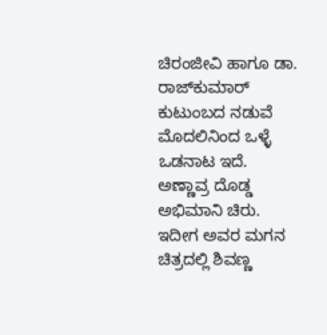ಚಿರಂಜೀವಿ ಹಾಗೂ ಡಾ. ರಾಜ್‌ಕುಮಾರ್ ಕುಟುಂಬದ ನಡುವೆ ಮೊದಲಿನಿಂದ ಒಳ್ಳೆ ಒಡನಾಟ ಇದೆ. ಅಣ್ಣಾವ್ರ ದೊಡ್ಡ ಅಭಿಮಾನಿ ಚಿರು. ಇದೀಗ ಅವರ ಮಗನ ಚಿತ್ರದಲ್ಲಿ ಶಿವಣ್ಣ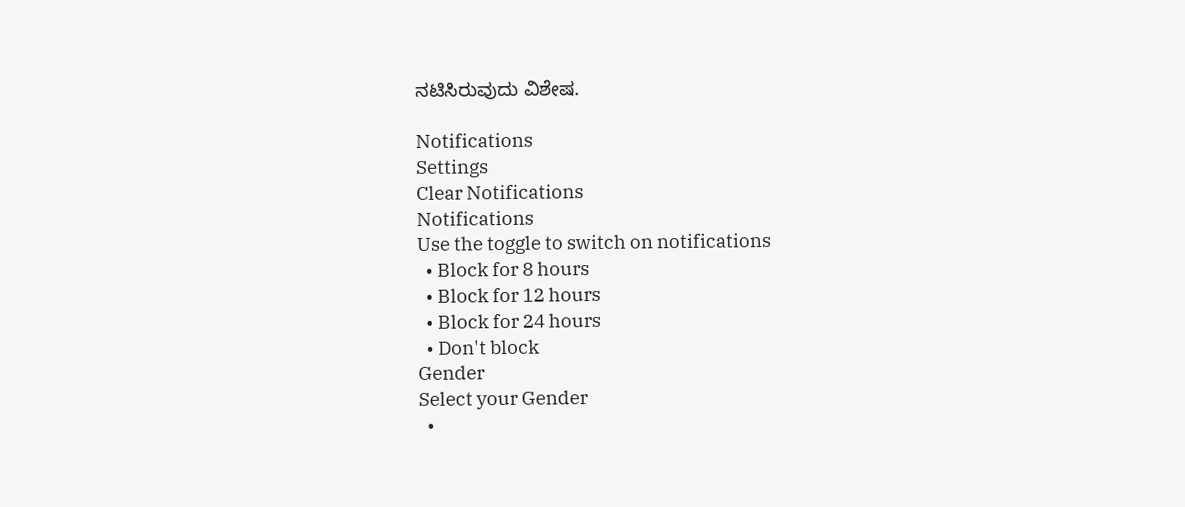ನಟಿಸಿರುವುದು ವಿಶೇಷ.

Notifications
Settings
Clear Notifications
Notifications
Use the toggle to switch on notifications
  • Block for 8 hours
  • Block for 12 hours
  • Block for 24 hours
  • Don't block
Gender
Select your Gender
  •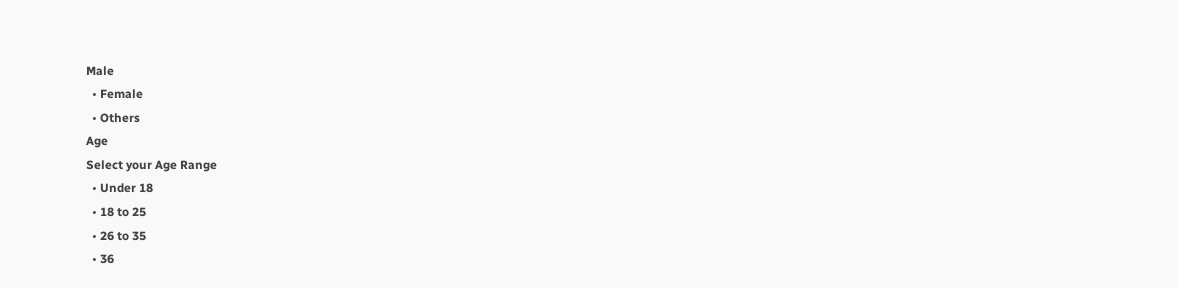Male
  • Female
  • Others
Age
Select your Age Range
  • Under 18
  • 18 to 25
  • 26 to 35
  • 36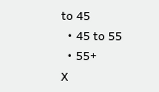to 45
  • 45 to 55
  • 55+
X